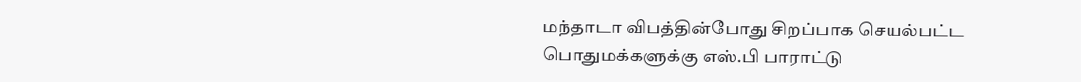மந்தாடா விபத்தின்போது சிறப்பாக செயல்பட்ட பொதுமக்களுக்கு எஸ்.பி பாராட்டு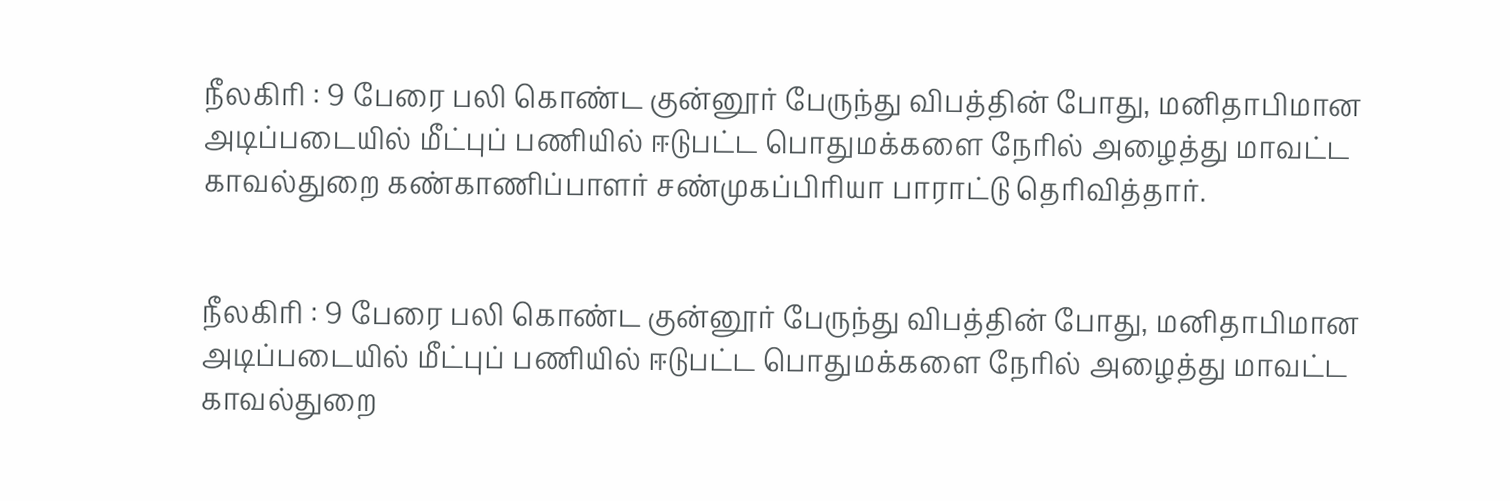நீலகிரி : 9 பேரை பலி கொண்ட குன்னூர் பேருந்து விபத்தின் போது, மனிதாபிமான அடிப்படையில் மீட்புப் பணியில் ஈடுபட்ட பொதுமக்களை நேரில் அழைத்து மாவட்ட காவல்துறை கண்காணிப்பாளர் சண்முகப்பிரியா பாராட்டு தெரிவித்தார்.


நீலகிரி : 9 பேரை பலி கொண்ட குன்னூர் பேருந்து விபத்தின் போது, மனிதாபிமான அடிப்படையில் மீட்புப் பணியில் ஈடுபட்ட பொதுமக்களை நேரில் அழைத்து மாவட்ட காவல்துறை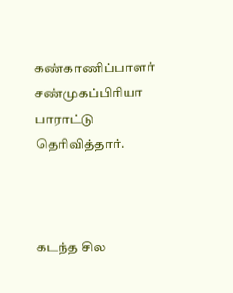கண்காணிப்பாளர் சண்முகப்பிரியா பாராட்டு தெரிவித்தார்.



கடந்த சில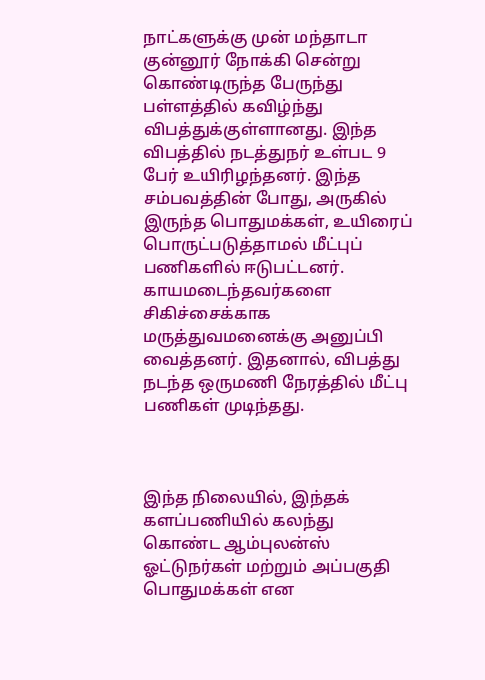நாட்களுக்கு முன் மந்தாடா குன்னூர் நோக்கி சென்று கொண்டிருந்த பேருந்து பள்ளத்தில் கவிழ்ந்து விபத்துக்குள்ளானது. இந்த விபத்தில் நடத்துநர் உள்பட 9 பேர் உயிரிழந்தனர். இந்த சம்பவத்தின் போது, அருகில் இருந்த பொதுமக்கள், உயிரைப் பொருட்படுத்தாமல் மீட்புப் பணிகளில் ஈடுபட்டனர். காயமடைந்தவர்களை சிகிச்சைக்காக மருத்துவமனைக்கு அனுப்பி வைத்தனர். இதனால், விபத்து நடந்த ஒருமணி நேரத்தில் மீட்பு பணிகள் முடிந்தது.



இந்த நிலையில், இந்தக் களப்பணியில் கலந்து கொண்ட ஆம்புலன்ஸ் ஓட்டுநர்கள் மற்றும் அப்பகுதி பொதுமக்கள் என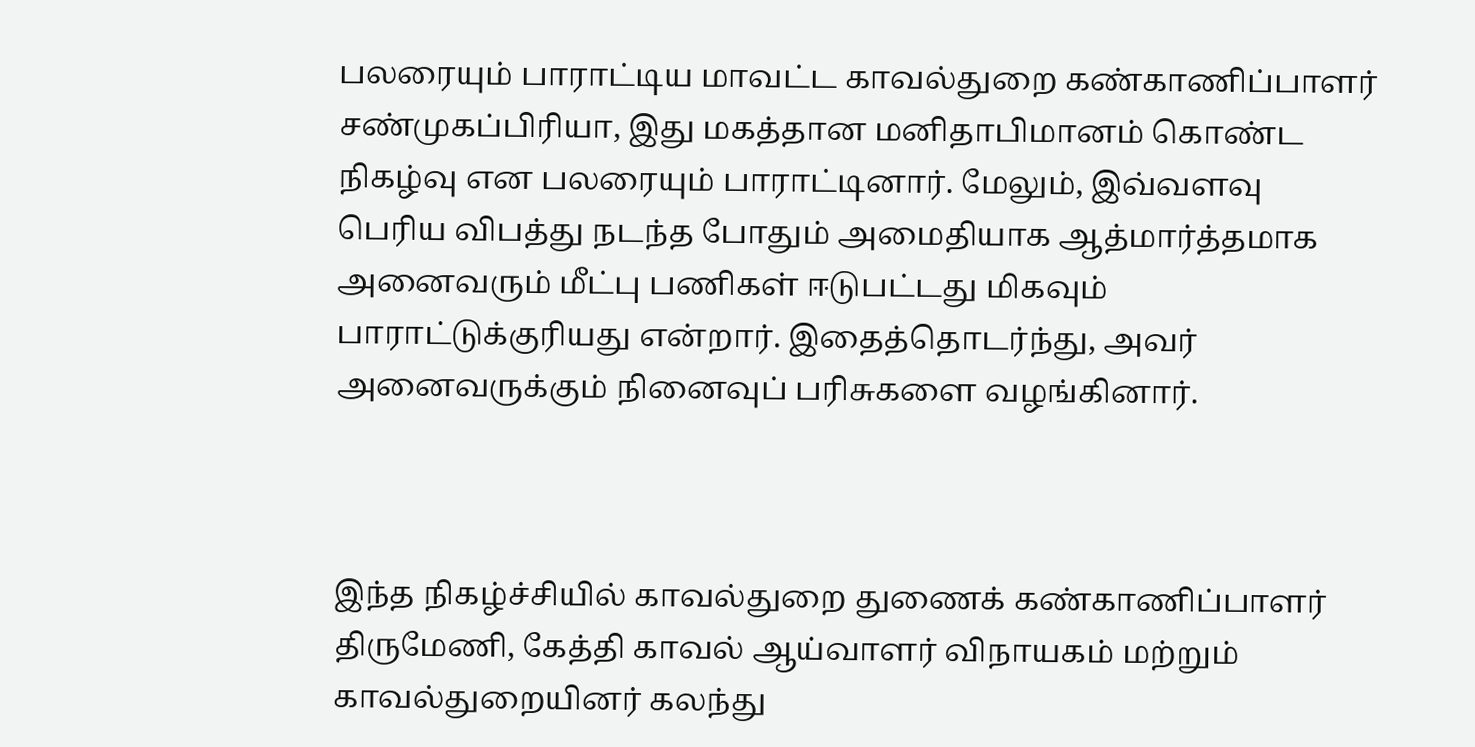பலரையும் பாராட்டிய மாவட்ட காவல்துறை கண்காணிப்பாளர் சண்முகப்பிரியா, இது மகத்தான மனிதாபிமானம் கொண்ட நிகழ்வு என பலரையும் பாராட்டினார். மேலும், இவ்வளவு பெரிய விபத்து நடந்த போதும் அமைதியாக ஆத்மார்த்தமாக அனைவரும் மீட்பு பணிகள் ஈடுபட்டது மிகவும் பாராட்டுக்குரியது என்றார். இதைத்தொடர்ந்து, அவர் அனைவருக்கும் நினைவுப் பரிசுகளை வழங்கினார்.



இந்த நிகழ்ச்சியில் காவல்துறை துணைக் கண்காணிப்பாளர் திருமேணி, கேத்தி காவல் ஆய்வாளர் விநாயகம் மற்றும் காவல்துறையினர் கலந்து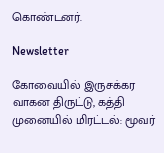கொண்டனர்.

Newsletter

கோவையில் இருசக்கர வாகன திருட்டு, கத்தி முனையில் மிரட்டல்: மூவர்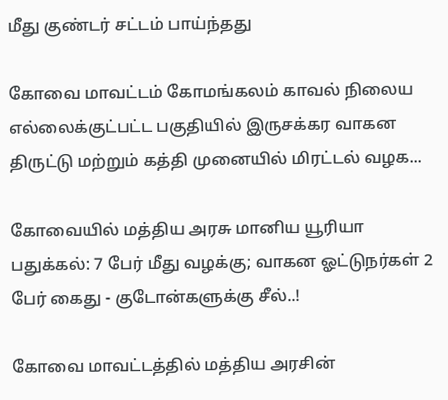மீது குண்டர் சட்டம் பாய்ந்தது

கோவை மாவட்டம் கோமங்கலம் காவல் நிலைய எல்லைக்குட்பட்ட பகுதியில் இருசக்கர வாகன திருட்டு மற்றும் கத்தி முனையில் மிரட்டல் வழக...

கோவையில் மத்திய அரசு மானிய யூரியா பதுக்கல்: 7 பேர் மீது வழக்கு; வாகன ஓட்டுநர்கள் 2 பேர் கைது - குடோன்களுக்கு சீல்..!

கோவை மாவட்டத்தில் மத்திய அரசின்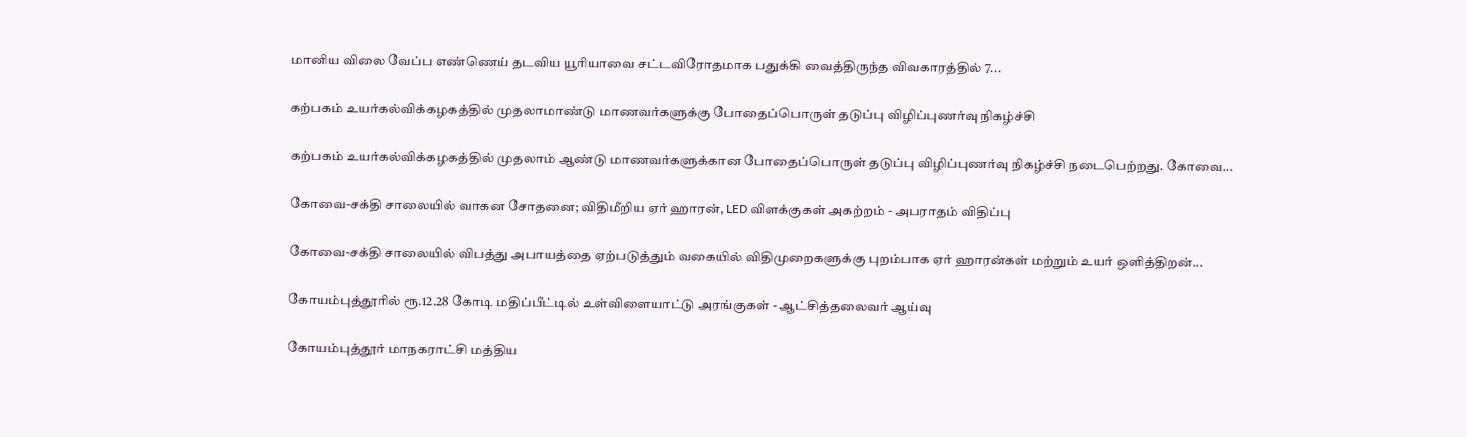மானிய விலை வேப்ப எண்ணெய் தடவிய யூரியாவை சட்டவிரோதமாக பதுக்கி வைத்திருந்த விவகாரத்தில் 7...

கற்பகம் உயர்கல்விக்கழகத்தில் முதலாமாண்டு மாணவர்களுக்கு போதைப்பொருள் தடுப்பு விழிப்புணர்வு நிகழ்ச்சி

கற்பகம் உயர்கல்விக்கழகத்தில் முதலாம் ஆண்டு மாணவர்களுக்கான போதைப்பொருள் தடுப்பு விழிப்புணர்வு நிகழ்ச்சி நடைபெற்றது. கோவை...

கோவை-சக்தி சாலையில் வாகன சோதனை; விதிமீறிய ஏர் ஹாரன், LED விளக்குகள் அகற்றம் - அபராதம் விதிப்பு

கோவை-சக்தி சாலையில் விபத்து அபாயத்தை ஏற்படுத்தும் வகையில் விதிமுறைகளுக்கு புறம்பாக ஏர் ஹாரன்கள் மற்றும் உயர் ஒளித்திறன்...

கோயம்புத்தூரில் ரூ.12.28 கோடி மதிப்பீட்டில் உள்விளையாட்டு அரங்குகள் - ஆட்சித்தலைவர் ஆய்வு

கோயம்புத்தூர் மாநகராட்சி மத்திய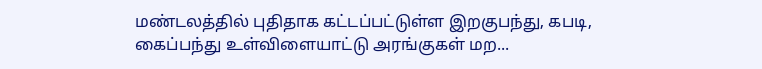மண்டலத்தில் புதிதாக கட்டப்பட்டுள்ள இறகுபந்து, கபடி, கைப்பந்து உள்விளையாட்டு அரங்குகள் மற...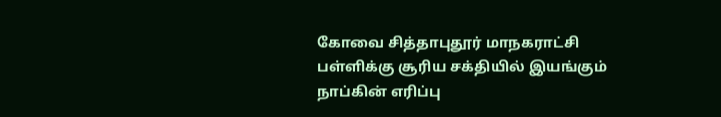கோவை சித்தாபுதூர் மாநகராட்சி பள்ளிக்கு சூரிய சக்தியில் இயங்கும் நாப்கின் எரிப்பு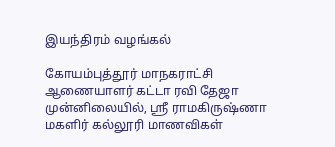இயந்திரம் வழங்கல்

கோயம்புத்தூர் மாநகராட்சி ஆணையாளர் கட்டா ரவி தேஜா முன்னிலையில், ஸ்ரீ ராமகிருஷ்ணா மகளிர் கல்லூரி மாணவிகள்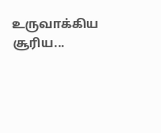உருவாக்கிய சூரிய...